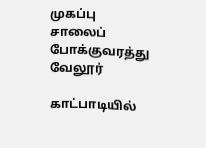முகப்பு
சாலைப் போக்குவரத்து
வேலூர்

காட்பாடியில்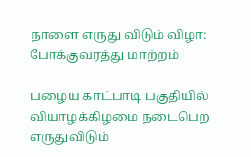நாளை எருது விடும் விழா: போக்குவரத்து மாற்றம்

பழைய காட்பாடி பகுதியில் வியாழக்கிழமை நடைபெற எருதுவிடும்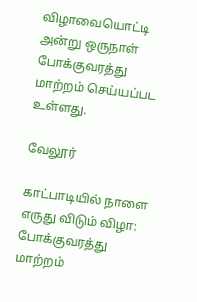விழாவையொட்டி அன்று ஒருநாள் போக்குவரத்து மாற்றம் செய்யப்பட உள்ளது.

வேலூர்

காட்பாடியில் நாளை எருது விடும் விழா: போக்குவரத்து மாற்றம்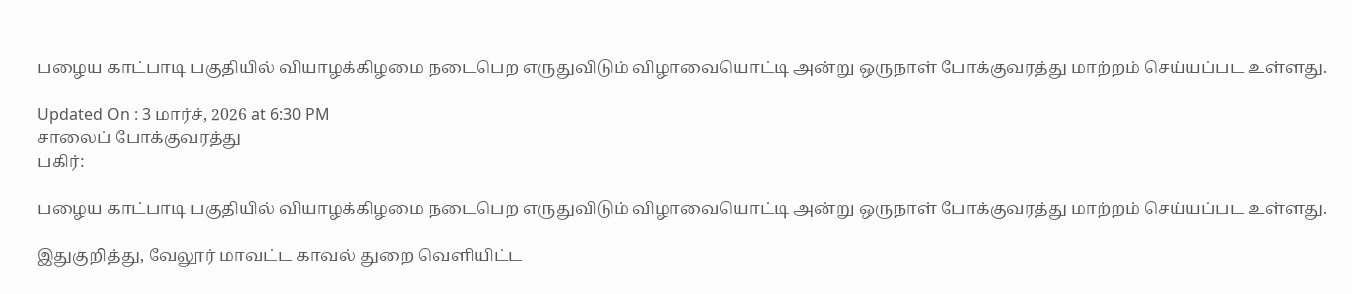பழைய காட்பாடி பகுதியில் வியாழக்கிழமை நடைபெற எருதுவிடும் விழாவையொட்டி அன்று ஒருநாள் போக்குவரத்து மாற்றம் செய்யப்பட உள்ளது.

Updated On : 3 மார்ச், 2026 at 6:30 PM
சாலைப் போக்குவரத்து
பகிர்:

பழைய காட்பாடி பகுதியில் வியாழக்கிழமை நடைபெற எருதுவிடும் விழாவையொட்டி அன்று ஒருநாள் போக்குவரத்து மாற்றம் செய்யப்பட உள்ளது.

இதுகுறித்து, வேலூர் மாவட்ட காவல் துறை வெளியிட்ட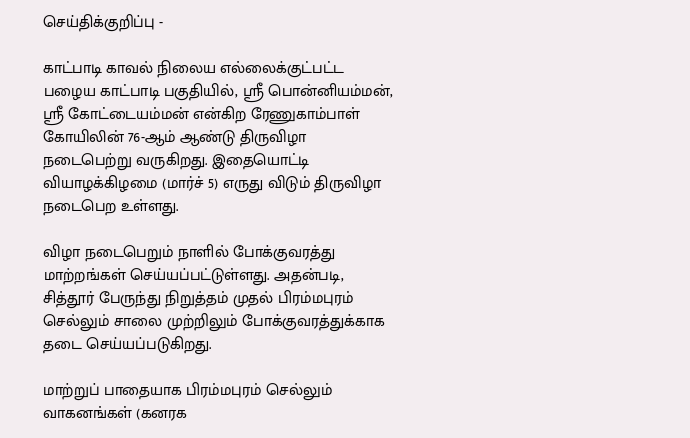செய்திக்குறிப்பு -

காட்பாடி காவல் நிலைய எல்லைக்குட்பட்ட பழைய காட்பாடி பகுதியில், ஸ்ரீ பொன்னியம்மன், ஸ்ரீ கோட்டையம்மன் என்கிற ரேணுகாம்பாள் கோயிலின் 76-ஆம் ஆண்டு திருவிழா நடைபெற்று வருகிறது. இதையொட்டி வியாழக்கிழமை (மார்ச் 5) எருது விடும் திருவிழா நடைபெற உள்ளது.

விழா நடைபெறும் நாளில் போக்குவரத்து மாற்றங்கள் செய்யப்பட்டுள்ளது. அதன்படி, சித்தூர் பேருந்து நிறுத்தம் முதல் பிரம்மபுரம் செல்லும் சாலை முற்றிலும் போக்குவரத்துக்காக தடை செய்யப்படுகிறது.

மாற்றுப் பாதையாக பிரம்மபுரம் செல்லும் வாகனங்கள் (கனரக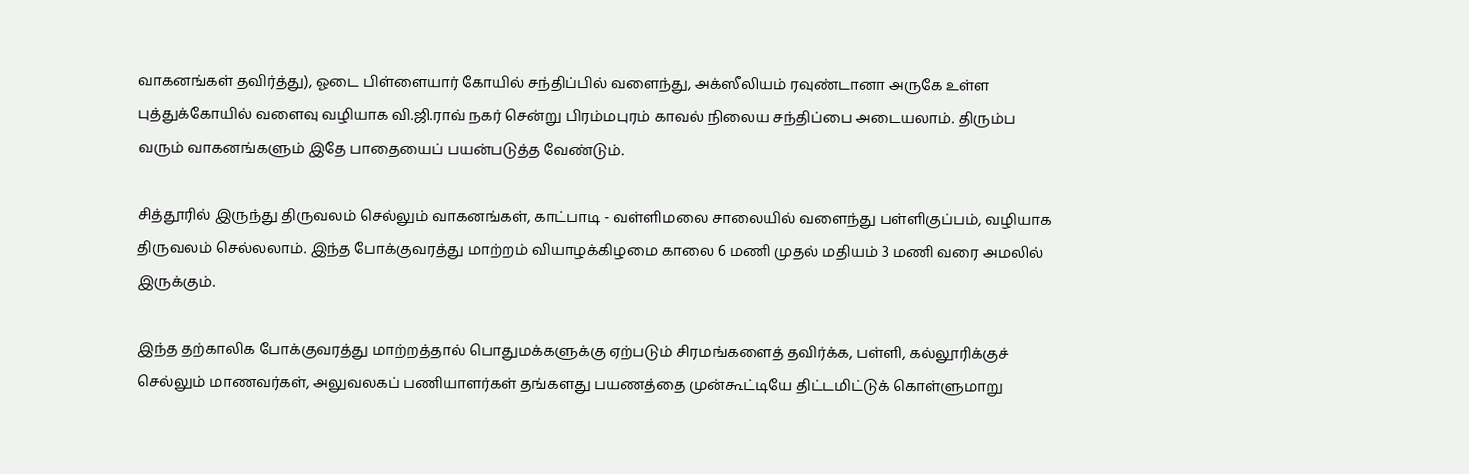வாகனங்கள் தவிர்த்து), ஓடை பிள்ளையார் கோயில் சந்திப்பில் வளைந்து, அக்ஸீலியம் ரவுண்டானா அருகே உள்ள புத்துக்கோயில் வளைவு வழியாக வி.ஜி.ராவ் நகர் சென்று பிரம்மபுரம் காவல் நிலைய சந்திப்பை அடையலாம். திரும்ப வரும் வாகனங்களும் இதே பாதையைப் பயன்படுத்த வேண்டும்.

சித்தூரில் இருந்து திருவலம் செல்லும் வாகனங்கள், காட்பாடி - வள்ளிமலை சாலையில் வளைந்து பள்ளிகுப்பம், வழியாக திருவலம் செல்லலாம். இந்த போக்குவரத்து மாற்றம் வியாழக்கிழமை காலை 6 மணி முதல் மதியம் 3 மணி வரை அமலில் இருக்கும்.

இந்த தற்காலிக போக்குவரத்து மாற்றத்தால் பொதுமக்களுக்கு ஏற்படும் சிரமங்களைத் தவிர்க்க, பள்ளி, கல்லூரிக்குச் செல்லும் மாணவர்கள், அலுவலகப் பணியாளர்கள் தங்களது பயணத்தை முன்கூட்டியே திட்டமிட்டுக் கொள்ளுமாறு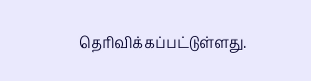தெரிவிக்கப்பட்டுள்ளது.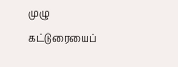முழு கட்டுரையைப்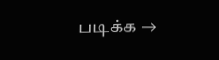படிக்க →